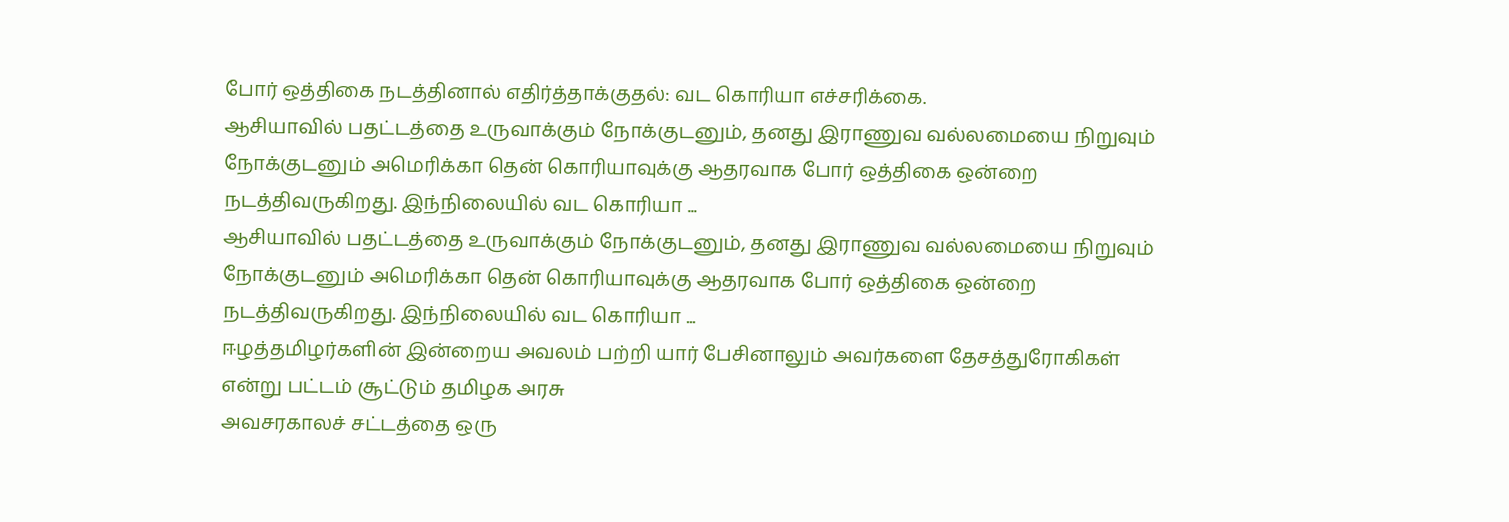போர் ஒத்திகை நடத்தினால் எதிர்த்தாக்குதல்: வட கொரியா எச்சரிக்கை.
ஆசியாவில் பதட்டத்தை உருவாக்கும் நோக்குடனும், தனது இராணுவ வல்லமையை நிறுவும் நோக்குடனும் அமெரிக்கா தென் கொரியாவுக்கு ஆதரவாக போர் ஒத்திகை ஒன்றை நடத்திவருகிறது. இந்நிலையில் வட கொரியா ...
ஆசியாவில் பதட்டத்தை உருவாக்கும் நோக்குடனும், தனது இராணுவ வல்லமையை நிறுவும் நோக்குடனும் அமெரிக்கா தென் கொரியாவுக்கு ஆதரவாக போர் ஒத்திகை ஒன்றை நடத்திவருகிறது. இந்நிலையில் வட கொரியா ...
ஈழத்தமிழர்களின் இன்றைய அவலம் பற்றி யார் பேசினாலும் அவர்களை தேசத்துரோகிகள் என்று பட்டம் சூட்டும் தமிழக அரசு
அவசரகாலச் சட்டத்தை ஒரு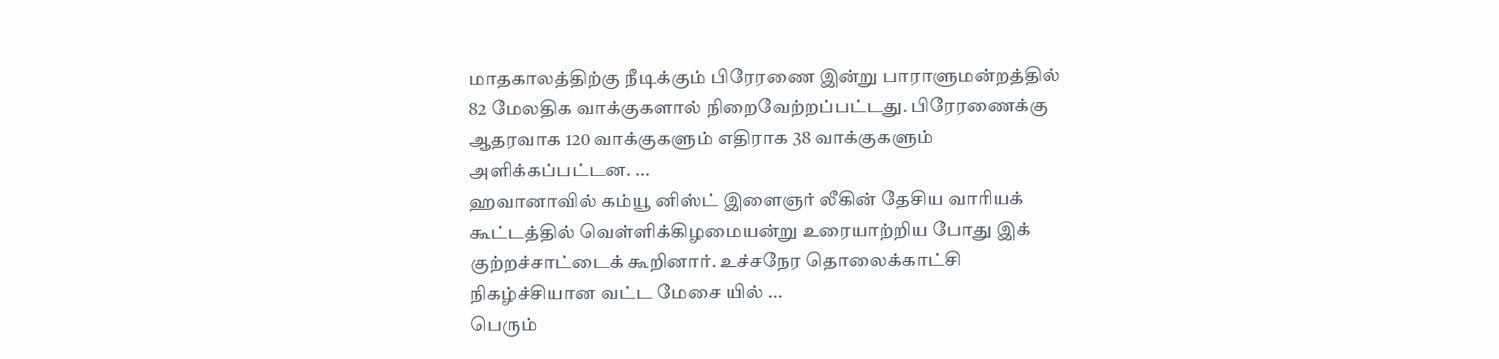மாதகாலத்திற்கு நீடிக்கும் பிரேரணை இன்று பாராளுமன்றத்தில் 82 மேலதிக வாக்குகளால் நிறைவேற்றப்பட்டது. பிரேரணைக்கு ஆதரவாக 120 வாக்குகளும் எதிராக 38 வாக்குகளும் அளிக்கப்பட்டன. ...
ஹவானாவில் கம்யூ னிஸ்ட் இளைஞர் லீகின் தேசிய வாரியக் கூட்டத்தில் வெள்ளிக்கிழமையன்று உரையாற்றிய போது இக் குற்றச்சாட்டைக் கூறினார். உச்சநேர தொலைக்காட்சி நிகழ்ச்சியான வட்ட மேசை யில் ...
பெரும்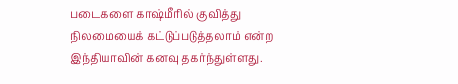படைகளை காஷ்மீரில் குவித்து நிலமையைக் கட்டுப்படுத்தலாம் என்ற இந்தியாவின் கனவு தகர்ந்துள்ளது.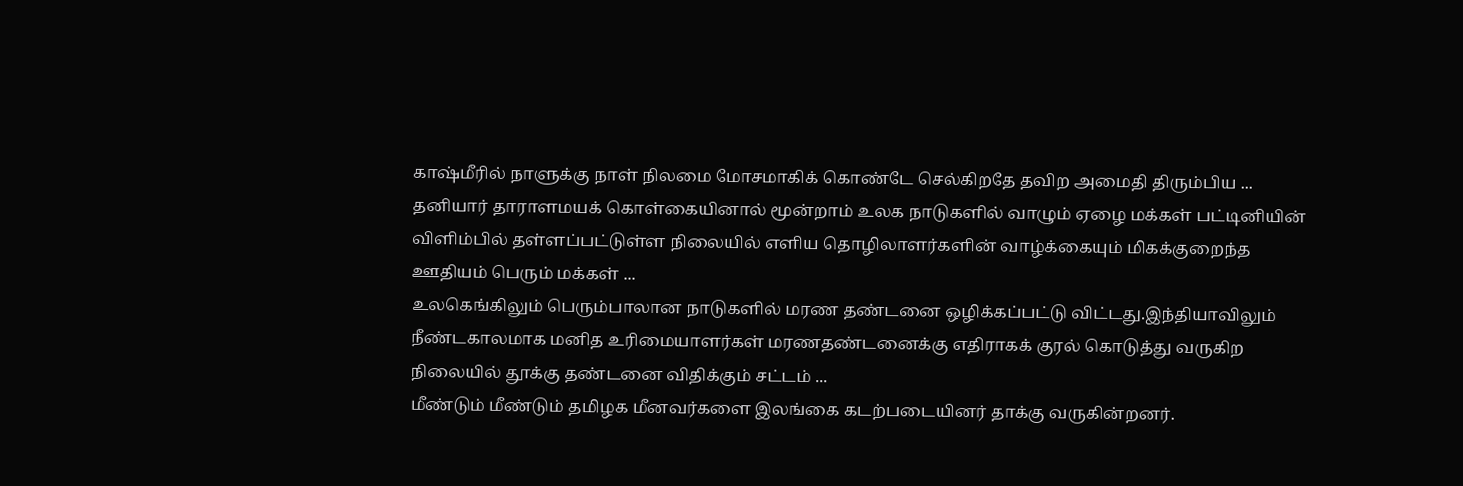காஷ்மீரில் நாளுக்கு நாள் நிலமை மோசமாகிக் கொண்டே செல்கிறதே தவிற அமைதி திரும்பிய ...
தனியார் தாராளமயக் கொள்கையினால் மூன்றாம் உலக நாடுகளில் வாழும் ஏழை மக்கள் பட்டினியின் விளிம்பில் தள்ளப்பட்டுள்ள நிலையில் எளிய தொழிலாளர்களின் வாழ்க்கையும் மிகக்குறைந்த ஊதியம் பெரும் மக்கள் ...
உலகெங்கிலும் பெரும்பாலான நாடுகளில் மரண தண்டனை ஒழிக்கப்பட்டு விட்டது.இந்தியாவிலும் நீண்டகாலமாக மனித உரிமையாளர்கள் மரணதண்டனைக்கு எதிராகக் குரல் கொடுத்து வருகிற நிலையில் தூக்கு தண்டனை விதிக்கும் சட்டம் ...
மீண்டும் மீண்டும் தமிழக மீனவர்களை இலங்கை கடற்படையினர் தாக்கு வருகின்றனர்.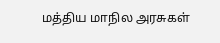மத்திய மாநில அரசுகள்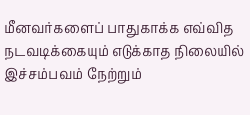மீனவர்களைப் பாதுகாக்க எவ்வித நடவடிக்கையும் எடுக்காத நிலையில் இச்சம்பவம் நேற்றும்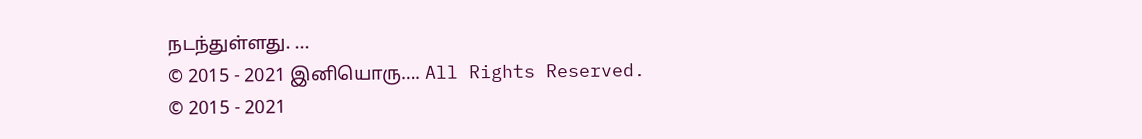நடந்துள்ளது. ...
© 2015 - 2021 இனியொரு…. All Rights Reserved.
© 2015 - 2021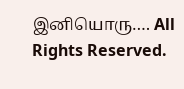இனியொரு…. All Rights Reserved.